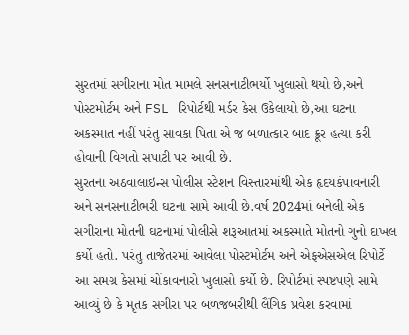સુરતમાં સગીરાના મોત મામલે સનસનાટીભર્યો ખુલાસો થયો છે,અને પોસ્ટમોર્ટમ અને FSL રિપોર્ટથી મર્ડર કેસ ઉકેલાયો છે,આ ઘટના અકસ્માત નહીં પરંતુ સાવકા પિતા એ જ બળાત્કાર બાદ ક્રૂર હત્યા કરી હોવાની વિગતો સપાટી પર આવી છે.
સુરતના અઠવાલાઇન્સ પોલીસ સ્ટેશન વિસ્તારમાંથી એક હૃદયકંપાવનારી અને સનસનાટીભરી ઘટના સામે આવી છે.વર્ષ 2024માં બનેલી એક સગીરાના મોતની ઘટનામાં પોલીસે શરૂઆતમાં અકસ્માતે મોતનો ગુનો દાખલ કર્યો હતો. પરંતુ તાજેતરમાં આવેલા પોસ્ટમોર્ટમ અને એફએસએલ રિપોર્ટે આ સમગ્ર કેસમાં ચોંકાવનારો ખુલાસો કર્યો છે. રિપોર્ટમાં સ્પષ્ટપણે સામે આવ્યું છે કે મૃતક સગીરા પર બળજબરીથી લૈંગિક પ્રવેશ કરવામાં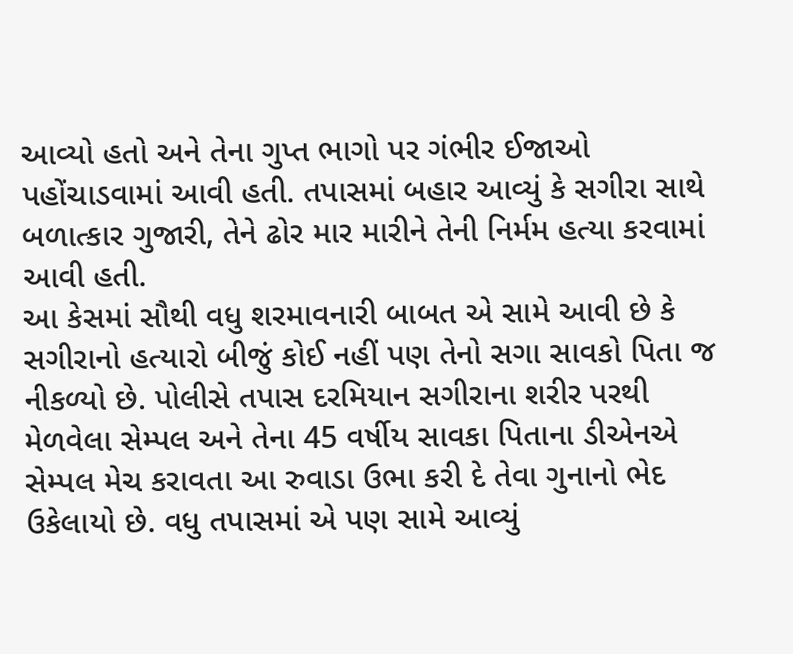આવ્યો હતો અને તેના ગુપ્ત ભાગો પર ગંભીર ઈજાઓ પહોંચાડવામાં આવી હતી. તપાસમાં બહાર આવ્યું કે સગીરા સાથે બળાત્કાર ગુજારી, તેને ઢોર માર મારીને તેની નિર્મમ હત્યા કરવામાં આવી હતી.
આ કેસમાં સૌથી વધુ શરમાવનારી બાબત એ સામે આવી છે કે સગીરાનો હત્યારો બીજું કોઈ નહીં પણ તેનો સગા સાવકો પિતા જ નીકળ્યો છે. પોલીસે તપાસ દરમિયાન સગીરાના શરીર પરથી મેળવેલા સેમ્પલ અને તેના 45 વર્ષીય સાવકા પિતાના ડીએનએ સેમ્પલ મેચ કરાવતા આ રુવાડા ઉભા કરી દે તેવા ગુનાનો ભેદ ઉકેલાયો છે. વધુ તપાસમાં એ પણ સામે આવ્યું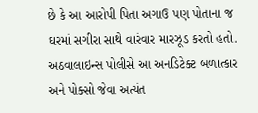છે કે આ આરોપી પિતા અગાઉ પણ પોતાના જ ઘરમાં સગીરા સાથે વારંવાર મારઝૂડ કરતો હતો. અઠવાલાઇન્સ પોલીસે આ અનડિટેક્ટ બળાત્કાર અને પોક્સો જેવા અત્યંત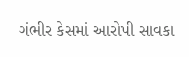ગંભીર કેસમાં આરોપી સાવકા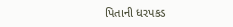પિતાની ધરપકડ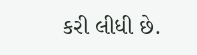કરી લીધી છે.